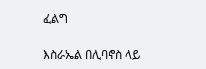ፈልግ

እስራኤል በሊባኖስ ላይ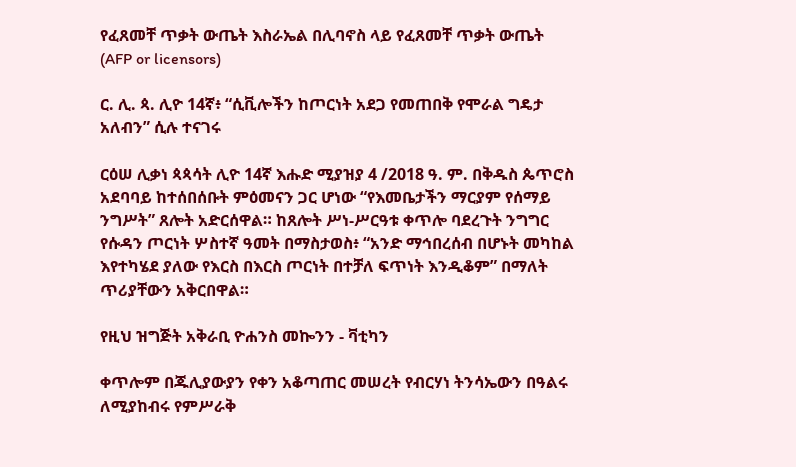የፈጸመቸ ጥቃት ውጤት እስራኤል በሊባኖስ ላይ የፈጸመቸ ጥቃት ውጤት  (AFP or licensors)

ር. ሊ. ጳ. ሊዮ 14ኛ፥ “ሲቪሎችን ከጦርነት አደጋ የመጠበቅ የሞራል ግዴታ አለብን” ሲሉ ተናገሩ

ርዕሠ ሊቃነ ጳጳሳት ሊዮ 14ኛ እሑድ ሚያዝያ 4 /2018 ዓ. ም. በቅዱስ ጴጥሮስ አደባባይ ከተሰበሰቡት ምዕመናን ጋር ሆነው “የእመቤታችን ማርያም የሰማይ ንግሥት” ጸሎት አድርሰዋል። ከጸሎት ሥነ-ሥርዓቱ ቀጥሎ ባደረጉት ንግግር የሱዳን ጦርነት ሦስተኛ ዓመት በማስታወስ፥ “አንድ ማኅበረሰብ በሆኑት መካከል እየተካሄደ ያለው የእርስ በእርስ ጦርነት በተቻለ ፍጥነት እንዲቆም” በማለት ጥሪያቸውን አቅርበዋል።

የዚህ ዝግጅት አቅራቢ ዮሐንስ መኰንን - ቫቲካን

ቀጥሎም በጁሊያውያን የቀን አቆጣጠር መሠረት የብርሃነ ትንሳኤውን በዓልሩ ለሚያከብሩ የምሥራቅ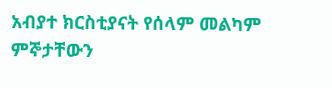አብያተ ክርስቲያናት የሰላም መልካም ምኞታቸውን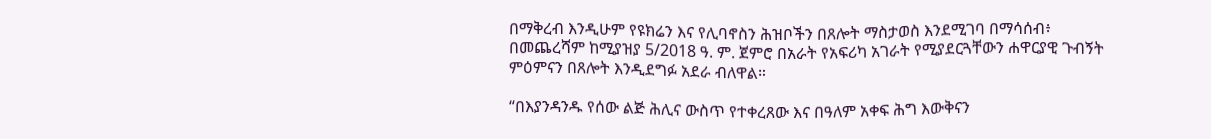በማቅረብ እንዲሁም የዩክሬን እና የሊባኖስን ሕዝቦችን በጸሎት ማስታወስ እንደሚገባ በማሳሰብ፥ በመጨረሻም ከሚያዝያ 5/2018 ዓ. ም. ጀምሮ በአራት የአፍሪካ አገራት የሚያደርጓቸውን ሐዋርያዊ ጉብኝት ምዕምናን በጸሎት እንዲደግፉ አደራ ብለዋል።

“በእያንዳንዱ የሰው ልጅ ሕሊና ውስጥ የተቀረጸው እና በዓለም አቀፍ ሕግ እውቅናን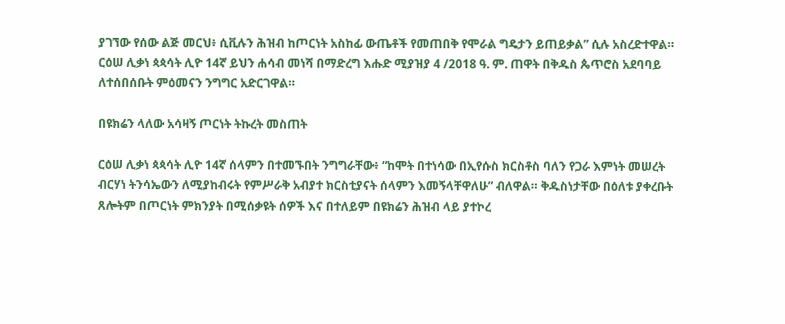ያገኘው የሰው ልጅ መርህ፥ ሲቪሉን ሕዝብ ከጦርነት አስከፊ ውጤቶች የመጠበቅ የሞራል ግዴታን ይጠይቃል” ሲሉ አስረድተዋል። ርዕሠ ሊቃነ ጳጳሳት ሊዮ 14ኛ ይህን ሐሳብ መነሻ በማድረግ እሑድ ሚያዝያ 4 /2018 ዓ. ም. ጠዋት በቅዱስ ጴጥሮስ አደባባይ ለተሰበሰቡት ምዕመናን ንግግር አድርገዋል።

በዩክሬን ላለው አሳዛኝ ጦርነት ትኩረት መስጠት

ርዕሠ ሊቃነ ጳጳሳት ሊዮ 14ኛ ሰላምን በተመኙበት ንግግራቸው፥ “ከሞት በተነሳው በኢየሱስ ክርስቶስ ባለን የጋራ እምነት መሠረት ብርሃነ ትንሳኤውን ለሚያከብሩት የምሥራቅ አብያተ ክርስቲያናት ሰላምን እመኝላቸዋለሁ” ብለዋል። ቅዱስነታቸው በዕለቱ ያቀረቡት ጸሎትም በጦርነት ምክንያት በሚሰቃዩት ሰዎች እና በተለይም በዩክሬን ሕዝብ ላይ ያተኮረ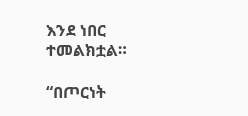እንደ ነበር ተመልክቷል።

“በጦርነት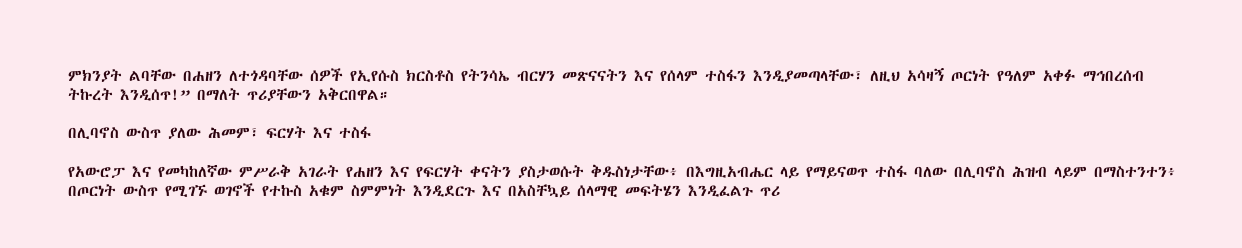ምክንያት ልባቸው በሐዘን ለተጎዳባቸው ሰዎች የኢየሱስ ክርስቶስ የትንሳኤ ብርሃን መጽናናትን እና የሰላም ተስፋን እንዲያመጣላቸው፣ ለዚህ አሳዛኝ ጦርነት የዓለም አቀፉ ማኅበረሰብ ትኩረት እንዲሰጥ!” በማለት ጥሪያቸውን አቅርበዋል።

በሊባኖስ ውስጥ ያለው ሕመም፣ ፍርሃት እና ተስፋ

የአውሮፓ እና የመካከለኛው ምሥራቅ አገራት የሐዘን እና የፍርሃት ቀናትን ያስታወሱት ቅዱስነታቸው፥ በእግዚአብሔር ላይ የማይናወጥ ተስፋ ባለው በሊባኖስ ሕዝብ ላይም በማስተንተን፥ በጦርነት ውስጥ የሚገኙ ወገኖች የተኩስ አቁም ስምምነት እንዲደርጉ እና በአስቸኳይ ሰላማዊ መፍትሄን እንዲፈልጉ ጥሪ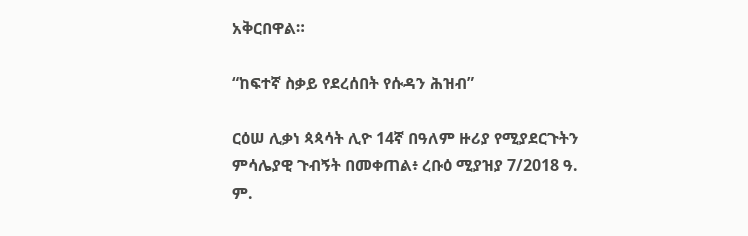አቅርበዋል።

“ከፍተኛ ስቃይ የደረሰበት የሱዳን ሕዝብ”

ርዕሠ ሊቃነ ጳጳሳት ሊዮ 14ኛ በዓለም ዙሪያ የሚያደርጉትን ምሳሌያዊ ጉብኝት በመቀጠል፥ ረቡዕ ሚያዝያ 7/2018 ዓ. ም.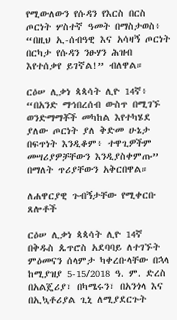የሚውለውን የሱዳን የእርስ በርስ ጦርነት ሦስተኛ ዓመት በማስታወስ፥ “በዚህ ኢ-ሰብዓዊ እና አሳዛኝ ጦርነት በርካታ የሱዳን ንፁሃን ሕዝብ እየተሰቃየ ይገኛል!” ብለዋል።

ርዕሠ ሊቃነ ጳጳሳት ሊዮ 14ኛ፥ “በአንድ ማኅበረሰብ ውስጥ በሚገኙ ወንድማማቾች መካከል እየተካሄደ ያለው ጦርነት ያለ ቅድመ ሁኔታ በፍጥነት እንዲቆም፥ ተዋጊዎችም መሣሪያዎቻቸውን እንዲያስቀምጡ” በማለት ጥሪያቸውን አቅርበዋል።

ለሐዋርያዊ ጉብኝታቸው የሚቀርቡ ጸሎቶች

ርዕሠ ሊቃነ ጳጳሳት ሊዮ 14ኛ በቅዱስ ጴጥሮስ አደባባይ ለተገኙት ምዕመናን ሰላምታ ካቀረቡላቸው በኋላ ከሚያዝያ 5-15/2018 ዓ. ም. ድረስ በአልጄሪያ፣ በካሜሩን፣ በአንጎላ እና በኢኳቶሪያል ጊኒ ለሚያደርጉት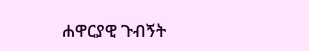ሐዋርያዊ ጉብኝት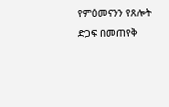የምዕመናንን የጸሎት ድጋፍ በመጠየቅ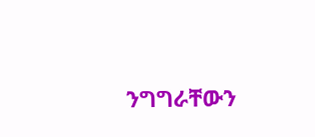ንግግራቸውን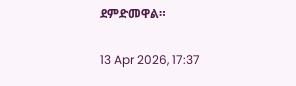ደምድመዋል።

13 Apr 2026, 17:37